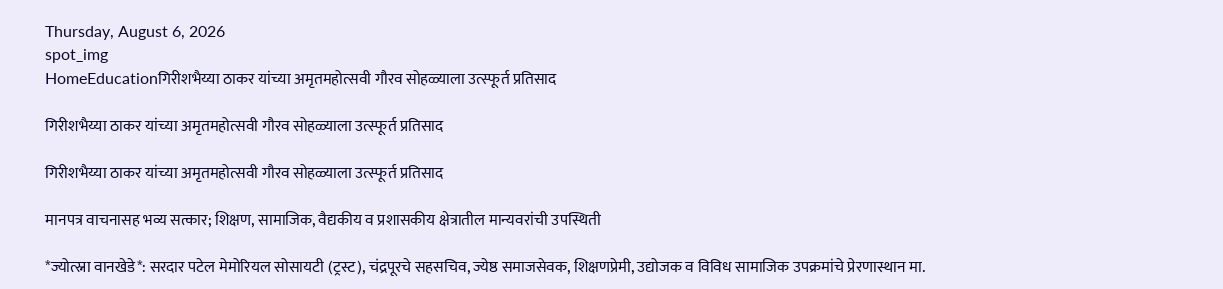Thursday, August 6, 2026
spot_img
HomeEducationगिरीशभैय्या ठाकर यांच्या अमृतमहोत्सवी गौरव सोहळ्याला उत्स्फूर्त प्रतिसाद

गिरीशभैय्या ठाकर यांच्या अमृतमहोत्सवी गौरव सोहळ्याला उत्स्फूर्त प्रतिसाद

गिरीशभैय्या ठाकर यांच्या अमृतमहोत्सवी गौरव सोहळ्याला उत्स्फूर्त प्रतिसाद

मानपत्र वाचनासह भव्य सत्कार; शिक्षण, सामाजिक, वैद्यकीय व प्रशासकीय क्षेत्रातील मान्यवरांची उपस्थिती

*ज्योत्स्ना वानखेडे*: सरदार पटेल मेमोरियल सोसायटी (ट्रस्ट), चंद्रपूरचे सहसचिव, ज्येष्ठ समाजसेवक, शिक्षणप्रेमी, उद्योजक व विविध सामाजिक उपक्रमांचे प्रेरणास्थान मा.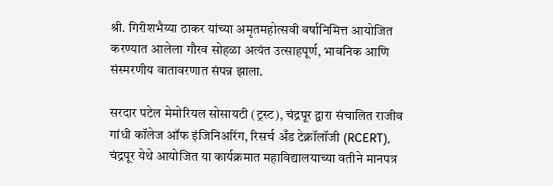श्री. गिरीशभैय्या ठाकर यांच्या अमृतमहोत्सवी वर्षानिमित्त आयोजित करण्यात आलेला गौरव सोहळा अत्यंत उत्साहपूर्ण, भावनिक आणि संस्मरणीय वातावरणात संपन्न झाला.

सरदार पटेल मेमोरियल सोसायटी (ट्रस्ट), चंद्रपूर द्वारा संचालित राजीव गांधी कॉलेज ऑफ इंजिनिअरिंग, रिसर्च अँड टेक्नॉलॉजी (RCERT), चंद्रपूर येथे आयोजित या कार्यक्रमात महाविद्यालयाच्या वतीने मानपत्र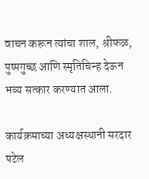वाचन करून त्यांचा शाल, श्रीफळ, पुष्पगुच्छ आणि स्मृतिचिन्ह देऊन भव्य सत्कार करण्यात आला.

कार्यक्रमाच्या अध्यक्षस्थानी सरदार पटेल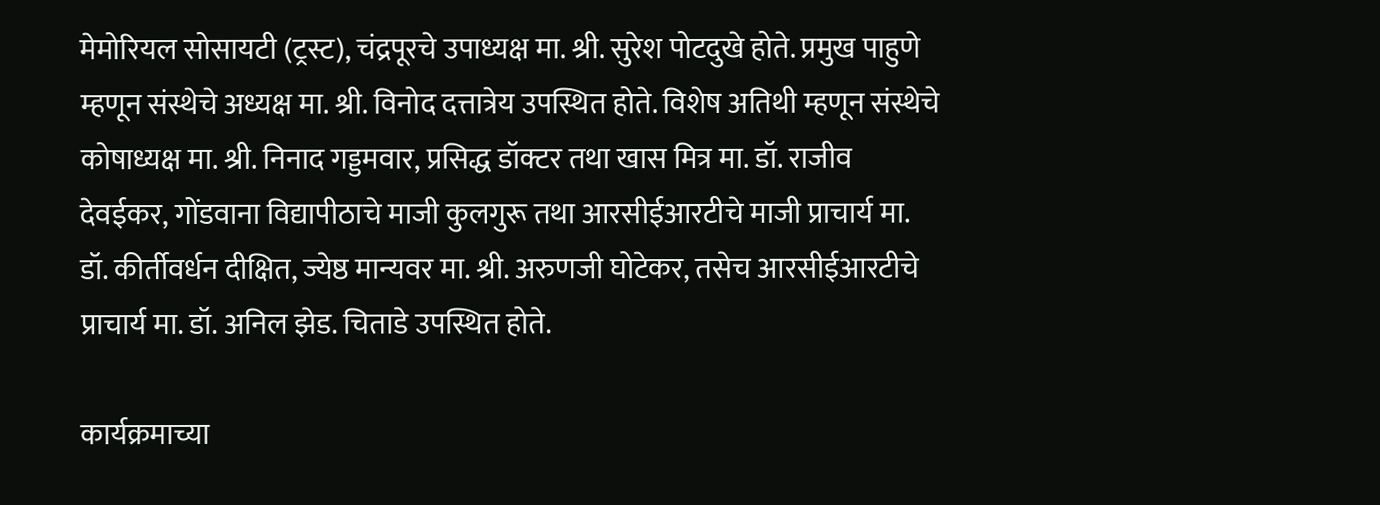मेमोरियल सोसायटी (ट्रस्ट), चंद्रपूरचे उपाध्यक्ष मा. श्री. सुरेश पोटदुखे होते. प्रमुख पाहुणे म्हणून संस्थेचे अध्यक्ष मा. श्री. विनोद दत्तात्रेय उपस्थित होते. विशेष अतिथी म्हणून संस्थेचे कोषाध्यक्ष मा. श्री. निनाद गड्डमवार, प्रसिद्ध डॉक्टर तथा खास मित्र मा. डॉ. राजीव देवईकर, गोंडवाना विद्यापीठाचे माजी कुलगुरू तथा आरसीईआरटीचे माजी प्राचार्य मा. डॉ. कीर्तीवर्धन दीक्षित, ज्येष्ठ मान्यवर मा. श्री. अरुणजी घोटेकर, तसेच आरसीईआरटीचे प्राचार्य मा. डॉ. अनिल झेड. चिताडे उपस्थित होते.

कार्यक्रमाच्या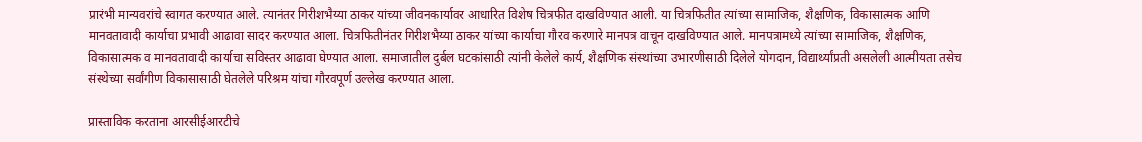प्रारंभी मान्यवरांचे स्वागत करण्यात आले. त्यानंतर गिरीशभैय्या ठाकर यांच्या जीवनकार्यावर आधारित विशेष चित्रफीत दाखविण्यात आली. या चित्रफितीत त्यांच्या सामाजिक, शैक्षणिक, विकासात्मक आणि मानवतावादी कार्याचा प्रभावी आढावा सादर करण्यात आला. चित्रफितीनंतर गिरीशभैय्या ठाकर यांच्या कार्याचा गौरव करणारे मानपत्र वाचून दाखविण्यात आले. मानपत्रामध्ये त्यांच्या सामाजिक, शैक्षणिक, विकासात्मक व मानवतावादी कार्याचा सविस्तर आढावा घेण्यात आला. समाजातील दुर्बल घटकांसाठी त्यांनी केलेले कार्य, शैक्षणिक संस्थांच्या उभारणीसाठी दिलेले योगदान, विद्यार्थ्यांप्रती असलेली आत्मीयता तसेच संस्थेच्या सर्वांगीण विकासासाठी घेतलेले परिश्रम यांचा गौरवपूर्ण उल्लेख करण्यात आला.

प्रास्ताविक करताना आरसीईआरटीचे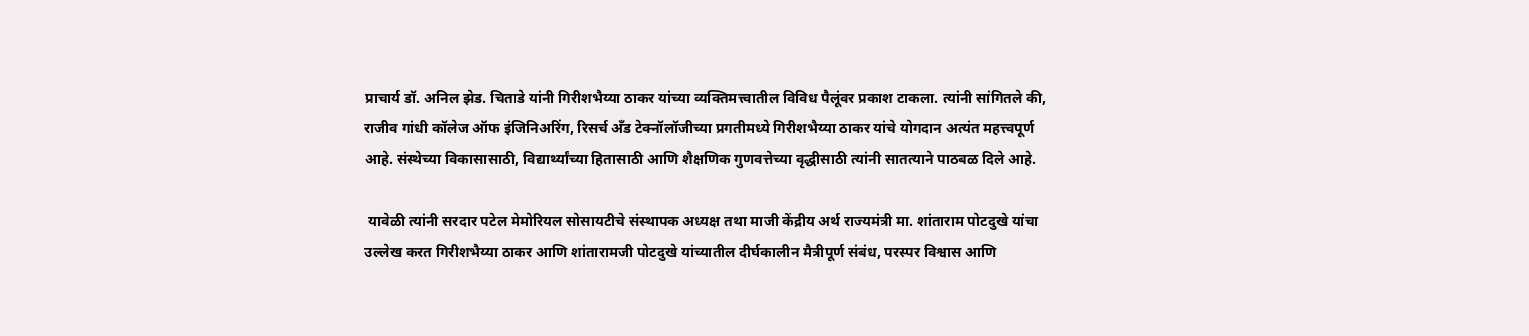प्राचार्य डॉ. अनिल झेड. चिताडे यांनी गिरीशभैय्या ठाकर यांच्या व्यक्तिमत्त्वातील विविध पैलूंवर प्रकाश टाकला. त्यांनी सांगितले की, राजीव गांधी कॉलेज ऑफ इंजिनिअरिंग, रिसर्च अँड टेक्नॉलॉजीच्या प्रगतीमध्ये गिरीशभैय्या ठाकर यांचे योगदान अत्यंत महत्त्वपूर्ण आहे. संस्थेच्या विकासासाठी, विद्यार्थ्यांच्या हितासाठी आणि शैक्षणिक गुणवत्तेच्या वृद्धीसाठी त्यांनी सातत्याने पाठबळ दिले आहे.

 यावेळी त्यांनी सरदार पटेल मेमोरियल सोसायटीचे संस्थापक अध्यक्ष तथा माजी केंद्रीय अर्थ राज्यमंत्री मा. शांताराम पोटदुखे यांचा उल्लेख करत गिरीशभैय्या ठाकर आणि शांतारामजी पोटदुखे यांच्यातील दीर्घकालीन मैत्रीपूर्ण संबंध, परस्पर विश्वास आणि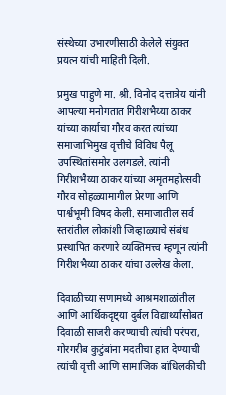संस्थेच्या उभारणीसाठी केलेले संयुक्त प्रयत्न यांची माहिती दिली.

प्रमुख पाहुणे मा. श्री. विनोद दत्तात्रेय यांनी आपल्या मनोगतात गिरीशभैय्या ठाकर यांच्या कार्याचा गौरव करत त्यांच्या समाजाभिमुख वृत्तीचे विविध पैलू उपस्थितांसमोर उलगडले. त्यांनी गिरीशभैय्या ठाकर यांच्या अमृतमहोत्सवी गौरव सोहळ्यामागील प्रेरणा आणि पार्श्वभूमी विषद केली. समाजातील सर्व स्तरांतील लोकांशी जिव्हाळ्याचे संबंध प्रस्थापित करणारे व्यक्तिमत्त्व म्हणून त्यांनी गिरीशभैय्या ठाकर यांचा उल्लेख केला.

दिवाळीच्या सणामध्ये आश्रमशाळांतील आणि आर्थिकदृष्ट्या दुर्बल विद्यार्थ्यांसोबत दिवाळी साजरी करण्याची त्यांची परंपरा, गोरगरीब कुटुंबांना मदतीचा हात देण्याची त्यांची वृत्ती आणि सामाजिक बांधिलकीची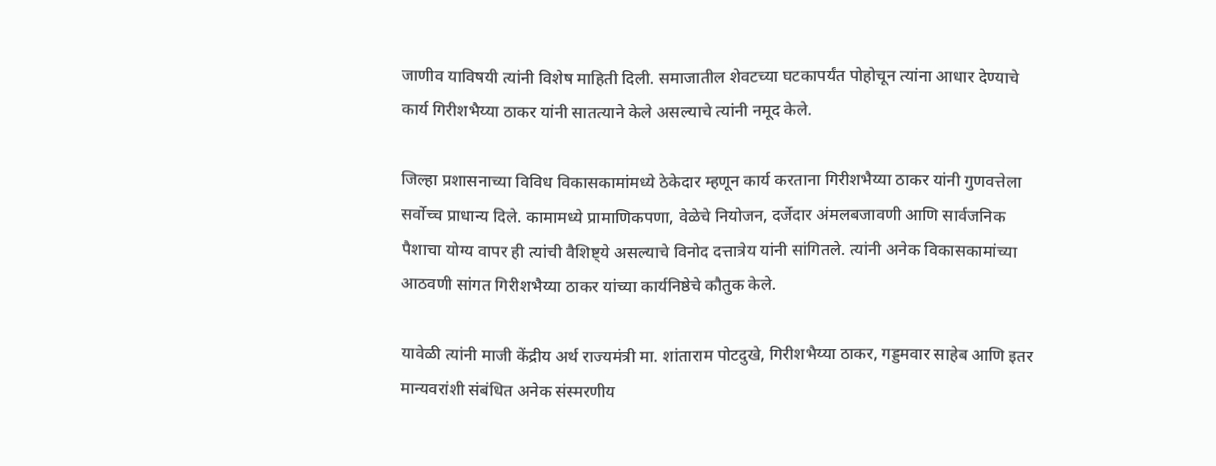जाणीव याविषयी त्यांनी विशेष माहिती दिली. समाजातील शेवटच्या घटकापर्यंत पोहोचून त्यांना आधार देण्याचे कार्य गिरीशभैय्या ठाकर यांनी सातत्याने केले असल्याचे त्यांनी नमूद केले.

जिल्हा प्रशासनाच्या विविध विकासकामांमध्ये ठेकेदार म्हणून कार्य करताना गिरीशभैय्या ठाकर यांनी गुणवत्तेला सर्वोच्च प्राधान्य दिले. कामामध्ये प्रामाणिकपणा, वेळेचे नियोजन, दर्जेदार अंमलबजावणी आणि सार्वजनिक पैशाचा योग्य वापर ही त्यांची वैशिष्ट्ये असल्याचे विनोद दत्तात्रेय यांनी सांगितले. त्यांनी अनेक विकासकामांच्या आठवणी सांगत गिरीशभैय्या ठाकर यांच्या कार्यनिष्ठेचे कौतुक केले.

यावेळी त्यांनी माजी केंद्रीय अर्थ राज्यमंत्री मा. शांताराम पोटदुखे, गिरीशभैय्या ठाकर, गड्डमवार साहेब आणि इतर मान्यवरांशी संबंधित अनेक संस्मरणीय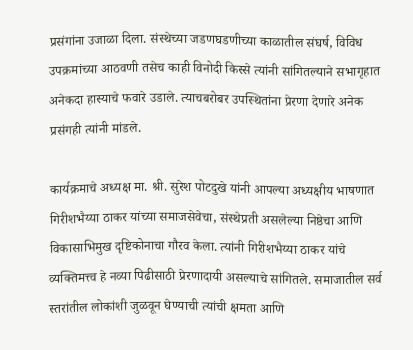प्रसंगांना उजाळा दिला. संस्थेच्या जडणघडणीच्या काळातील संघर्ष, विविध उपक्रमांच्या आठवणी तसेच काही विनोदी किस्से त्यांनी सांगितल्याने सभागृहात अनेकदा हास्याचे फवारे उडाले. त्याचबरोबर उपस्थितांना प्रेरणा देणारे अनेक प्रसंगही त्यांनी मांडले.

कार्यक्रमाचे अध्यक्ष मा. श्री. सुरेश पोटदुखे यांनी आपल्या अध्यक्षीय भाषणात गिरीशभैय्या ठाकर यांच्या समाजसेवेचा, संस्थेप्रती असलेल्या निष्ठेचा आणि विकासाभिमुख दृष्टिकोनाचा गौरव केला. त्यांनी गिरीशभैय्या ठाकर यांचे व्यक्तिमत्त्व हे नव्या पिढीसाठी प्रेरणादायी असल्याचे सांगितले. समाजातील सर्व स्तरांतील लोकांशी जुळवून घेण्याची त्यांची क्षमता आणि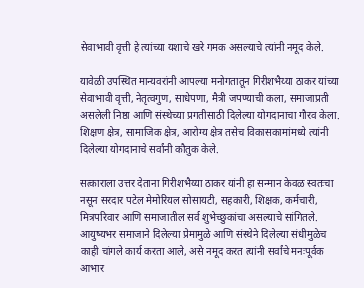सेवाभावी वृत्ती हे त्यांच्या यशाचे खरे गमक असल्याचे त्यांनी नमूद केले.

यावेळी उपस्थित मान्यवरांनी आपल्या मनोगतातून गिरीशभैय्या ठाकर यांच्या सेवाभावी वृत्ती, नेतृत्वगुण, साधेपणा, मैत्री जपण्याची कला, समाजाप्रती असलेली निष्ठा आणि संस्थेच्या प्रगतीसाठी दिलेल्या योगदानाचा गौरव केला. शिक्षण क्षेत्र, सामाजिक क्षेत्र, आरोग्य क्षेत्र तसेच विकासकामांमध्ये त्यांनी दिलेल्या योगदानाचे सर्वांनी कौतुक केले.

सत्काराला उत्तर देताना गिरीशभैय्या ठाकर यांनी हा सन्मान केवळ स्वतःचा नसून सरदार पटेल मेमोरियल सोसायटी, सहकारी, शिक्षक, कर्मचारी, मित्रपरिवार आणि समाजातील सर्व शुभेच्छुकांचा असल्याचे सांगितले. आयुष्यभर समाजाने दिलेल्या प्रेमामुळे आणि संस्थेने दिलेल्या संधीमुळेच काही चांगले कार्य करता आले, असे नमूद करत त्यांनी सर्वांचे मनःपूर्वक आभार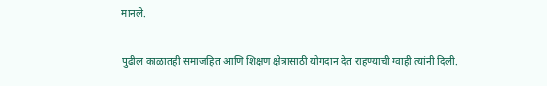मानले.

पुढील काळातही समाजहित आणि शिक्षण क्षेत्रासाठी योगदान देत राहण्याची ग्वाही त्यांनी दिली.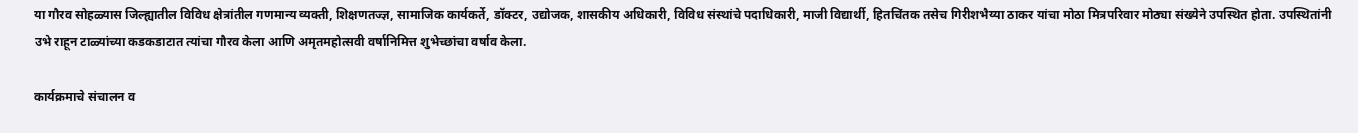या गौरव सोहळ्यास जिल्ह्यातील विविध क्षेत्रांतील गणमान्य व्यक्ती, शिक्षणतज्ज्ञ, सामाजिक कार्यकर्ते, डॉक्टर, उद्योजक, शासकीय अधिकारी, विविध संस्थांचे पदाधिकारी, माजी विद्यार्थी, हितचिंतक तसेच गिरीशभैय्या ठाकर यांचा मोठा मित्रपरिवार मोठ्या संख्येने उपस्थित होता. उपस्थितांनी उभे राहून टाळ्यांच्या कडकडाटात त्यांचा गौरव केला आणि अमृतमहोत्सवी वर्षानिमित्त शुभेच्छांचा वर्षाव केला.

कार्यक्रमाचे संचालन व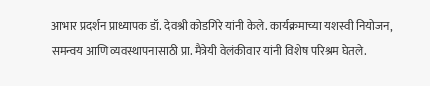आभार प्रदर्शन प्राध्यापक डॉ. देवश्री कोडगिरे यांनी केले. कार्यक्रमाच्या यशस्वी नियोजन, समन्वय आणि व्यवस्थापनासाठी प्रा. मैत्रेयी वेलंकीवार यांनी विशेष परिश्रम घेतले.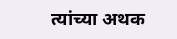त्यांच्या अथक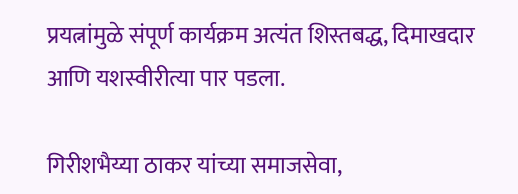प्रयत्नांमुळे संपूर्ण कार्यक्रम अत्यंत शिस्तबद्ध, दिमाखदार आणि यशस्वीरीत्या पार पडला.

गिरीशभैय्या ठाकर यांच्या समाजसेवा,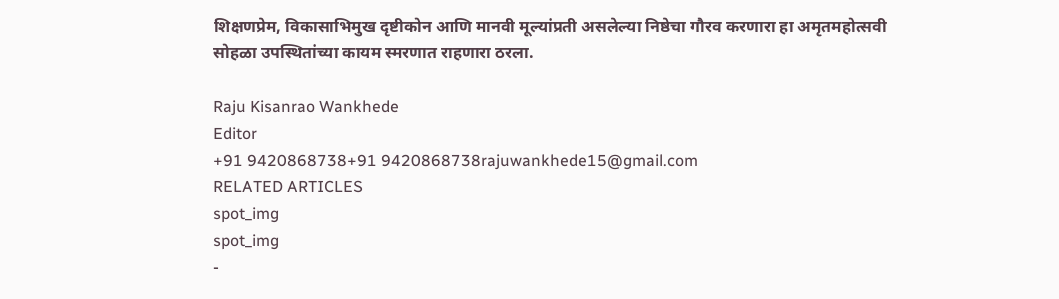शिक्षणप्रेम, विकासाभिमुख दृष्टीकोन आणि मानवी मूल्यांप्रती असलेल्या निष्ठेचा गौरव करणारा हा अमृतमहोत्सवी सोहळा उपस्थितांच्या कायम स्मरणात राहणारा ठरला.

Raju Kisanrao Wankhede
Editor
+91 9420868738+91 9420868738rajuwankhede15@gmail.com
RELATED ARTICLES
spot_img
spot_img
-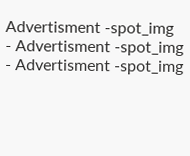Advertisment -spot_img
- Advertisment -spot_img
- Advertisment -spot_img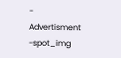- Advertisment -spot_img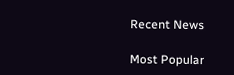Recent News

Most Popular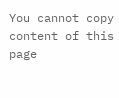You cannot copy content of this page